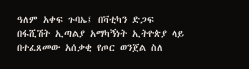ዓለም አቀፍ ጉባኤ፤ በቫቲካን ድጋፍ በፋሺሽት ኢጣልያ አማካኝነት ኢትዮጵያ ላይ በተፈጸመው አሰቃቂ የጦር ወንጀል ስለ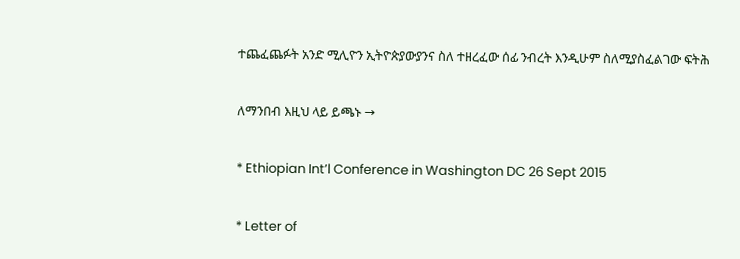ተጨፈጨፉት አንድ ሚሊዮን ኢትዮጵያውያንና ስለ ተዘረፈው ሰፊ ንብረት እንዲሁም ስለሚያስፈልገው ፍትሕ

ለማንበብ እዚህ ላይ ይጫኑ →

* Ethiopian Int’l Conference in Washington DC 26 Sept 2015

* Letter of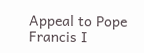Appeal to Pope Francis I